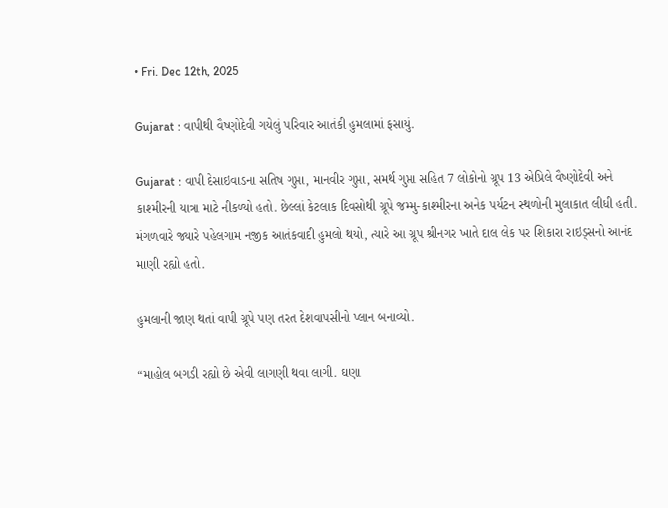• Fri. Dec 12th, 2025

Gujarat : વાપીથી વૈષ્ણોદેવી ગયેલું પરિવાર આતંકી હુમલામાં ફસાયું.

Gujarat : વાપી દેસાઇવાડના સતિષ ગુપ્તા, માનવીર ગુપ્તા, સમર્થ ગુપ્તા સહિત 7 લોકોનો ગ્રૂપ 13 એપ્રિલે વૈષ્ણોદેવી અને કાશ્મીરની યાત્રા માટે નીકળ્યો હતો. છેલ્લાં કેટલાક દિવસોથી ગ્રૂપે જમ્મુ-કાશ્મીરના અનેક પર્યટન સ્થળોની મુલાકાત લીધી હતી. મંગળવારે જ્યારે પહેલગામ નજીક આતંકવાદી હુમલો થયો, ત્યારે આ ગ્રૂપ શ્રીનગર ખાતે દાલ લેક પર શિકારા રાઇડ્સનો આનંદ માણી રહ્યો હતો.

હુમલાની જાણ થતાં વાપી ગ્રૂપે પણ તરત દેશવાપસીનો પ્લાન બનાવ્યો.

“માહોલ બગડી રહ્યો છે એવી લાગણી થવા લાગી. ઘણા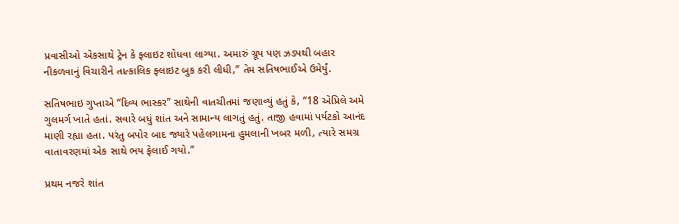પ્રવાસીઓ એકસાથે ટ્રેન કે ફ્લાઇટ શોધવા લાગ્યા. અમારું ગ્રૂપ પણ ઝડપથી બહાર નીકળવાનું વિચારીને તાત્કાલિક ફ્લાઇટ બુક કરી લીધી,” તેમ સતિષભાઈએ ઉમેર્યું.

સતિષભાઇ ગુપ્તાએ “દિવ્ય ભાસ્કર” સાથેની વાતચીતમાં જણાવ્યું હતું કે, “18 એપ્રિલે અમે ગુલમર્ગ ખાતે હતાં. સવારે બધું શાંત અને સામાન્ય લાગતું હતું. તાજી હવામાં પર્યટકો આનંદ માણી રહ્યા હતા. પરંતુ બપોર બાદ જ્યારે પહેલગામના હુમલાની ખબર મળી, ત્યારે સમગ્ર વાતાવરણમાં એક સાથે ભય ફેલાઈ ગયો.”

પ્રથમ નજરે શાંત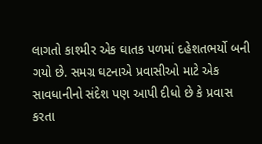લાગતો કાશ્મીર એક ઘાતક પળમાં દહેશતભર્યો બની ગયો છે. સમગ્ર ઘટનાએ પ્રવાસીઓ માટે એક સાવધાનીનો સંદેશ પણ આપી દીધો છે કે પ્રવાસ કરતા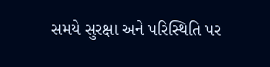સમયે સુરક્ષા અને પરિસ્થિતિ પર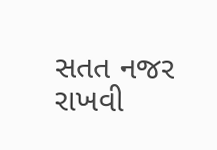સતત નજર રાખવી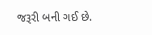જરૂરી બની ગઈ છે.